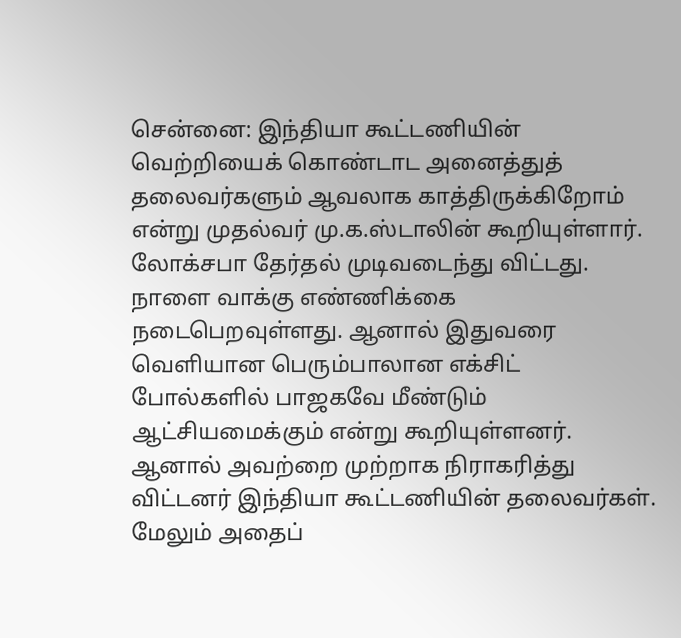சென்னை: இந்தியா கூட்டணியின் வெற்றியைக் கொண்டாட அனைத்துத் தலைவர்களும் ஆவலாக காத்திருக்கிறோம் என்று முதல்வர் மு.க.ஸ்டாலின் கூறியுள்ளார்.
லோக்சபா தேர்தல் முடிவடைந்து விட்டது. நாளை வாக்கு எண்ணிக்கை நடைபெறவுள்ளது. ஆனால் இதுவரை வெளியான பெரும்பாலான எக்சிட் போல்களில் பாஜகவே மீண்டும் ஆட்சியமைக்கும் என்று கூறியுள்ளனர். ஆனால் அவற்றை முற்றாக நிராகரித்து விட்டனர் இந்தியா கூட்டணியின் தலைவர்கள். மேலும் அதைப்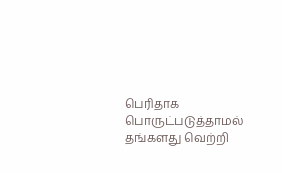பெரிதாக பொருட்படுத்தாமல் தங்களது வெற்றி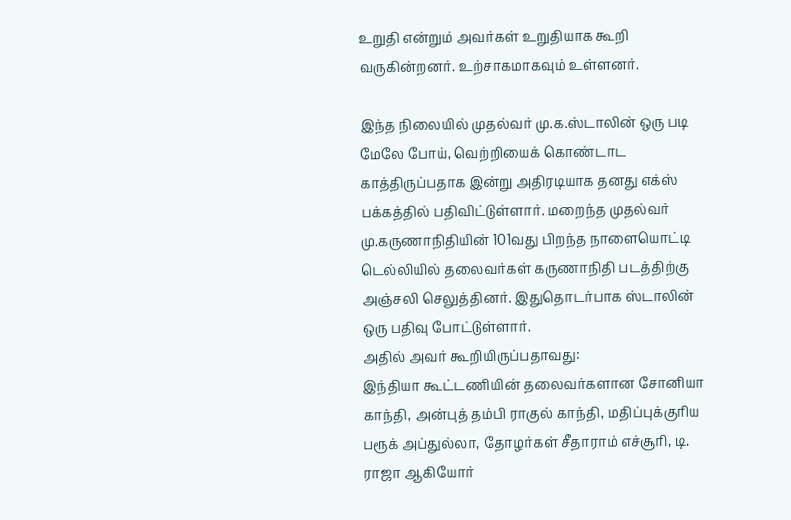உறுதி என்றும் அவர்கள் உறுதியாக கூறி வருகின்றனர். உற்சாகமாகவும் உள்ளனர்.

இந்த நிலையில் முதல்வர் மு.க.ஸ்டாலின் ஒரு படி மேலே போய், வெற்றியைக் கொண்டாட காத்திருப்பதாக இன்று அதிரடியாக தனது எக்ஸ் பக்கத்தில் பதிவிட்டுள்ளார். மறைந்த முதல்வர் மு.கருணாநிதியின் 101வது பிறந்த நாளையொட்டி டெல்லியில் தலைவர்கள் கருணாநிதி படத்திற்கு அஞ்சலி செலுத்தினர். இதுதொடர்பாக ஸ்டாலின் ஒரு பதிவு போட்டுள்ளார்.
அதில் அவர் கூறியிருப்பதாவது:
இந்தியா கூட்டணியின் தலைவர்களான சோனியா காந்தி, அன்புத் தம்பி ராகுல் காந்தி, மதிப்புக்குரிய பரூக் அப்துல்லா, தோழர்கள் சீதாராம் எச்சூரி, டி. ராஜா ஆகியோர்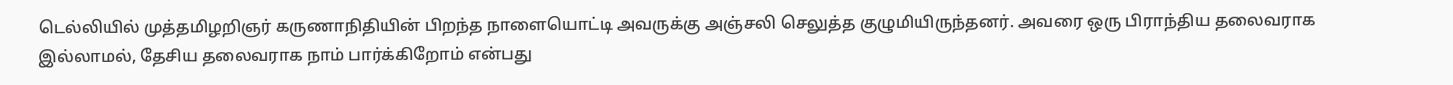டெல்லியில் முத்தமிழறிஞர் கருணாநிதியின் பிறந்த நாளையொட்டி அவருக்கு அஞ்சலி செலுத்த குழுமியிருந்தனர். அவரை ஒரு பிராந்திய தலைவராக இல்லாமல், தேசிய தலைவராக நாம் பார்க்கிறோம் என்பது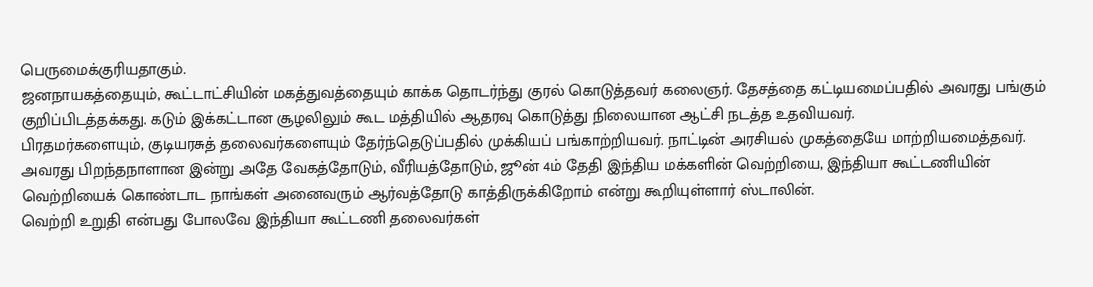பெருமைக்குரியதாகும்.
ஜனநாயகத்தையும், கூட்டாட்சியின் மகத்துவத்தையும் காக்க தொடர்ந்து குரல் கொடுத்தவர் கலைஞர். தேசத்தை கட்டியமைப்பதில் அவரது பங்கும் குறிப்பிடத்தக்கது. கடும் இக்கட்டான சூழலிலும் கூட மத்தியில் ஆதரவு கொடுத்து நிலையான ஆட்சி நடத்த உதவியவர்.
பிரதமர்களையும், குடியரசுத் தலைவர்களையும் தேர்ந்தெடுப்பதில் முக்கியப் பங்காற்றியவர். நாட்டின் அரசியல் முகத்தையே மாற்றியமைத்தவர். அவரது பிறந்தநாளான இன்று அதே வேகத்தோடும், வீரியத்தோடும், ஜூன் 4ம் தேதி இந்திய மக்களின் வெற்றியை, இந்தியா கூட்டணியின் வெற்றியைக் கொண்டாட நாங்கள் அனைவரும் ஆர்வத்தோடு காத்திருக்கிறோம் என்று கூறியுள்ளார் ஸ்டாலின்.
வெற்றி உறுதி என்பது போலவே இந்தியா கூட்டணி தலைவர்கள்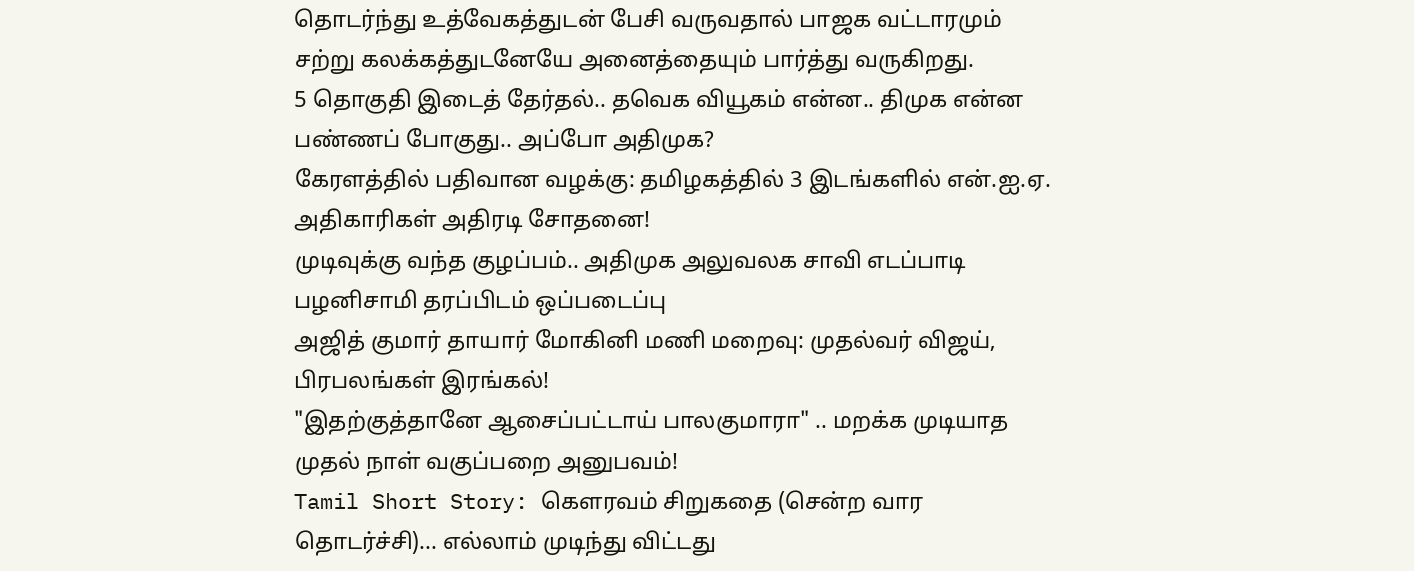தொடர்ந்து உத்வேகத்துடன் பேசி வருவதால் பாஜக வட்டாரமும் சற்று கலக்கத்துடனேயே அனைத்தையும் பார்த்து வருகிறது.
5 தொகுதி இடைத் தேர்தல்.. தவெக வியூகம் என்ன.. திமுக என்ன பண்ணப் போகுது.. அப்போ அதிமுக?
கேரளத்தில் பதிவான வழக்கு: தமிழகத்தில் 3 இடங்களில் என்.ஐ.ஏ. அதிகாரிகள் அதிரடி சோதனை!
முடிவுக்கு வந்த குழப்பம்.. அதிமுக அலுவலக சாவி எடப்பாடி பழனிசாமி தரப்பிடம் ஒப்படைப்பு
அஜித் குமார் தாயார் மோகினி மணி மறைவு: முதல்வர் விஜய், பிரபலங்கள் இரங்கல்!
"இதற்குத்தானே ஆசைப்பட்டாய் பாலகுமாரா" .. மறக்க முடியாத முதல் நாள் வகுப்பறை அனுபவம்!
Tamil Short Story: கௌரவம் சிறுகதை (சென்ற வார தொடர்ச்சி)... எல்லாம் முடிந்து விட்டது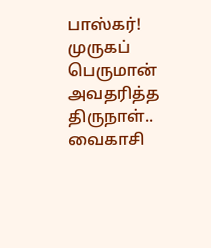பாஸ்கர்!
முருகப் பெருமான் அவதரித்த திருநாள்.. வைகாசி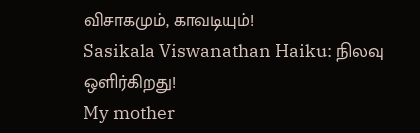விசாகமும், காவடியும்!
Sasikala Viswanathan Haiku: நிலவு ஒளிர்கிறது!
My mother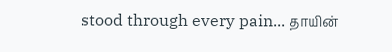stood through every pain... தாயின்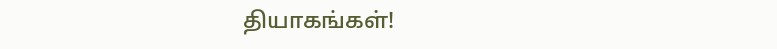தியாகங்கள்!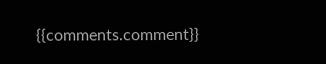{{comments.comment}}